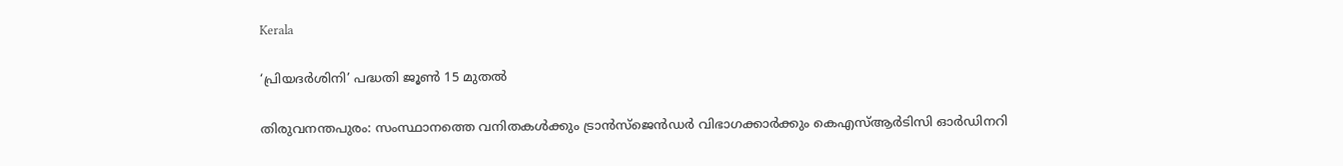Kerala

‘പ്രിയദർശിനി’ പദ്ധതി ജൂൺ 15 മുതൽ

തിരുവനന്തപുരം: സംസ്ഥാനത്തെ വനിതകൾക്കും ട്രാൻസ്‌ജെൻഡർ വിഭാഗക്കാർക്കും കെഎസ്ആർടിസി ഓർഡിനറി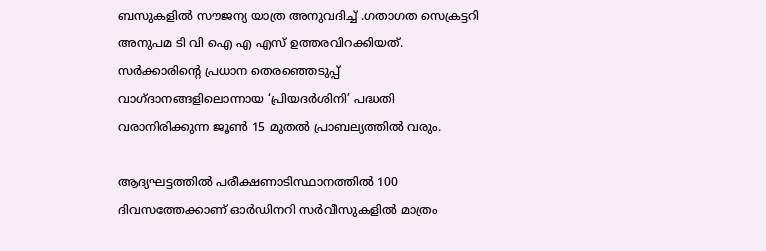ബസുകളിൽ സൗജന്യ യാത്ര അനുവദിച്ച് .ഗതാഗത സെക്രട്ടറി അനുപമ ടി വി ഐ എ എസ് ഉത്തരവിറക്കിയത്.  സർക്കാരിൻ്റെ പ്രധാന തെരഞ്ഞെടുപ്പ് വാഗ്ദാനങ്ങളിലൊന്നായ ‘പ്രിയദർശിനി’ പദ്ധതി വരാനിരിക്കുന്ന ജൂൺ 15 മുതൽ പ്രാബല്യത്തിൽ വരും.

ആദ്യഘട്ടത്തിൽ പരീക്ഷണാടിസ്ഥാനത്തിൽ 100 ദിവസത്തേക്കാണ് ഓർഡിനറി സർവീസുകളിൽ മാത്രം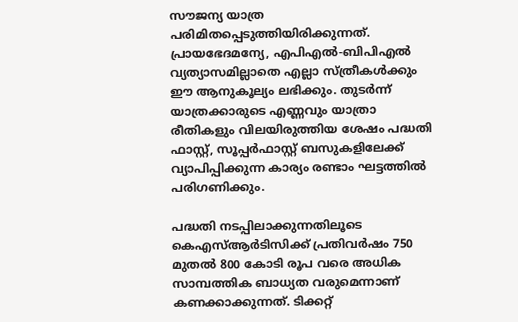സൗജന്യ യാത്ര പരിമിതപ്പെടുത്തിയിരിക്കുന്നത്. പ്രായഭേദമന്യേ, എപിഎൽ-ബിപിഎൽ വ്യത്യാസമില്ലാതെ എല്ലാ സ്ത്രീകൾക്കും ഈ ആനുകൂല്യം ലഭിക്കും. തുടർന്ന് യാത്രക്കാരുടെ എണ്ണവും യാത്രാ രീതികളും വിലയിരുത്തിയ ശേഷം പദ്ധതി ഫാസ്റ്റ്, സൂപ്പർഫാസ്റ്റ് ബസുകളിലേക്ക് വ്യാപിപ്പിക്കുന്ന കാര്യം രണ്ടാം ഘട്ടത്തിൽ പരിഗണിക്കും.

പദ്ധതി നടപ്പിലാക്കുന്നതിലൂടെ കെഎസ്ആർടിസിക്ക് പ്രതിവർഷം 750 മുതൽ 800 കോടി രൂപ വരെ അധിക സാമ്പത്തിക ബാധ്യത വരുമെന്നാണ് കണക്കാക്കുന്നത്. ടിക്കറ്റ്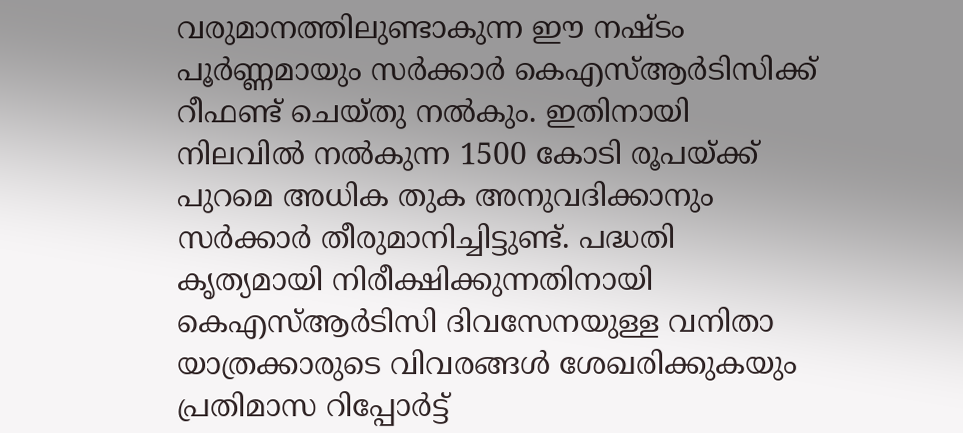വരുമാനത്തിലുണ്ടാകുന്ന ഈ നഷ്ടം പൂർണ്ണമായും സർക്കാർ കെഎസ്ആർടിസിക്ക് റീഫണ്ട് ചെയ്തു നൽകും. ഇതിനായി നിലവിൽ നൽകുന്ന 1500 കോടി രൂപയ്ക്ക് പുറമെ അധിക തുക അനുവദിക്കാനും സർക്കാർ തീരുമാനിച്ചിട്ടുണ്ട്. പദ്ധതി കൃത്യമായി നിരീക്ഷിക്കുന്നതിനായി കെഎസ്ആർടിസി ദിവസേനയുള്ള വനിതാ യാത്രക്കാരുടെ വിവരങ്ങൾ ശേഖരിക്കുകയും പ്രതിമാസ റിപ്പോർട്ട്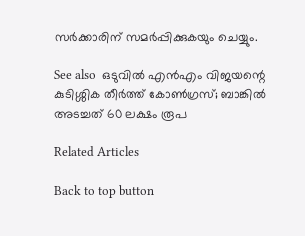സർക്കാരിന് സമർപ്പിക്കുകയും ചെയ്യും.

See also  ഒടുവിൽ എൻഎം വിജയന്റെ കുടിശ്ശിക തീർത്ത് കോൺഗ്രസ്; ബാങ്കിൽ അടച്ചത് 60 ലക്ഷം രൂപ

Related Articles

Back to top button